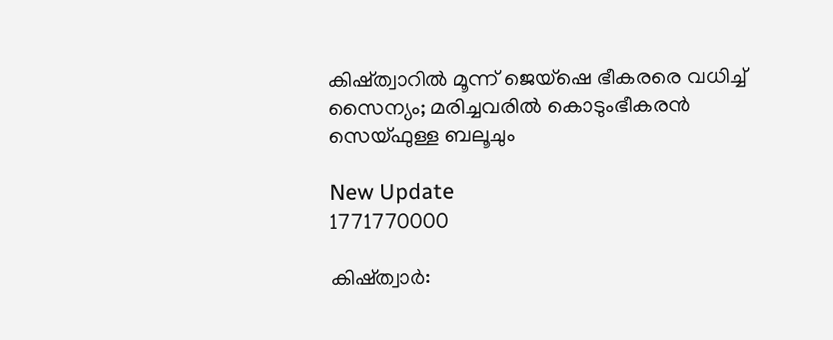കിഷ്ത്വാറിൽ മൂന്ന് ജെയ്‌ഷെ ഭീകരരെ വധിച്ച് സൈന്യം; മരിച്ചവരിൽ കൊടുംഭീകരൻ സെയ്ഫുള്ള ബലൂചും

New Update
1771770000

കിഷ്ത്വാർ: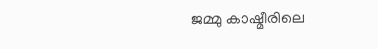ജമ്മു കാഷ്മീരിലെ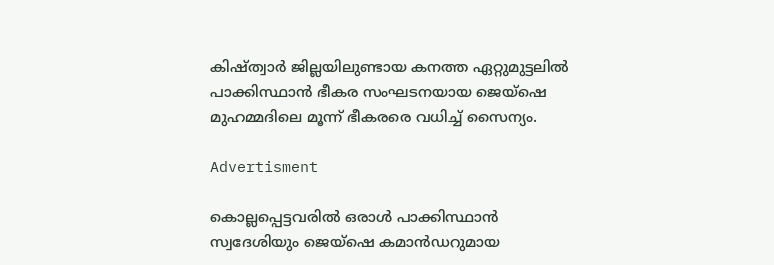കിഷ്ത്വാർ ജില്ലയിലുണ്ടായ കനത്ത ഏറ്റുമുട്ടലിൽ പാക്കിസ്ഥാൻ ഭീകര സംഘടനയായ ജെയ്‌ഷെ മുഹമ്മദിലെ മൂന്ന് ഭീകരരെ വധിച്ച് സൈന്യം.

Advertisment

കൊല്ലപ്പെട്ടവരിൽ ഒരാൾ പാക്കിസ്ഥാൻ സ്വദേശിയും ജെയ്‌ഷെ കമാൻഡറുമായ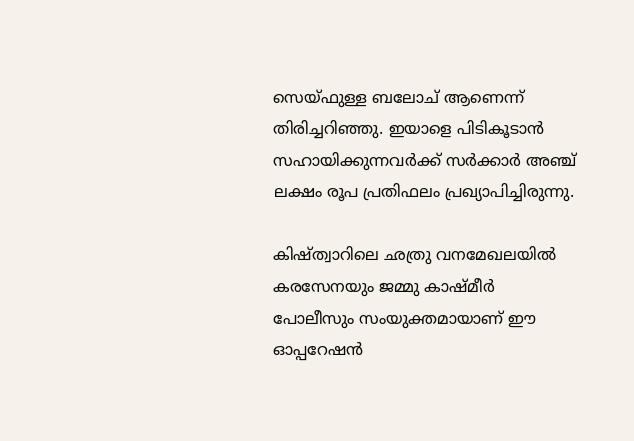സെയ്ഫുള്ള ബലോച് ആണെന്ന് തിരിച്ചറിഞ്ഞു. ഇയാളെ പിടികൂടാൻ സഹായിക്കുന്നവർക്ക് സർക്കാർ അഞ്ച് ലക്ഷം രൂപ പ്രതിഫലം പ്രഖ്യാപിച്ചിരുന്നു.

കിഷ്ത്വാറിലെ ഛത്രു വനമേഖലയിൽ കരസേനയും ജമ്മു കാഷ്മീർ പോലീസും സംയുക്തമായാണ് ഈ ഓപ്പറേഷൻ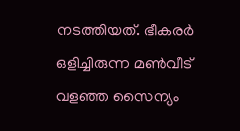നടത്തിയത്. ഭീകരർ ഒളിച്ചിരുന്ന മൺവീട് വളഞ്ഞ സൈന്യം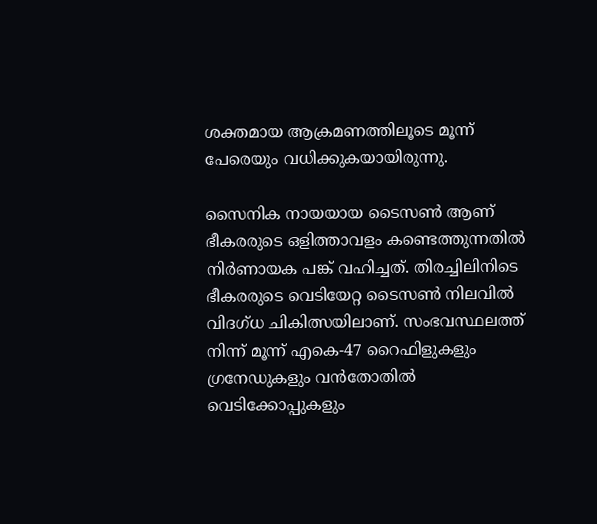ശക്തമായ ആക്രമണത്തിലൂടെ മൂന്ന് പേരെയും വധിക്കുകയായിരുന്നു.

സൈനിക നായയായ ടൈസൺ ആണ് ഭീകരരുടെ ഒളിത്താവളം കണ്ടെത്തുന്നതിൽ നിർണായക പങ്ക് വഹിച്ചത്. തിരച്ചിലിനിടെ ഭീകരരുടെ വെടിയേറ്റ ടൈസൺ നിലവിൽ വിദഗ്ധ ചികിത്സയിലാണ്. സംഭവസ്ഥലത്ത് നിന്ന് മൂന്ന് എകെ-47 റൈഫിളുകളും ഗ്രനേഡുകളും വൻതോതിൽ വെടിക്കോപ്പുകളും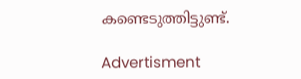കണ്ടെടുത്തിട്ടുണ്ട്.

Advertisment